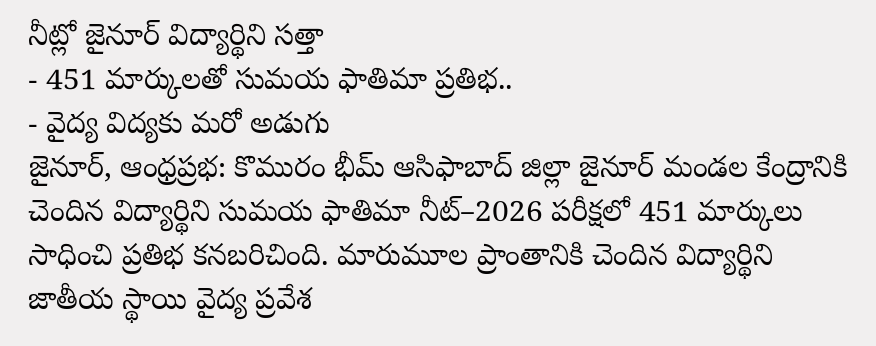నీట్లో జైనూర్ విద్యార్థిని సత్తా
- 451 మార్కులతో సుమయ ఫాతిమా ప్రతిభ..
- వైద్య విద్యకు మరో అడుగు
జైనూర్, ఆంధ్రప్రభ: కొమురం భీమ్ ఆసిఫాబాద్ జిల్లా జైనూర్ మండల కేంద్రానికి చెందిన విద్యార్థిని సుమయ ఫాతిమా నీట్–2026 పరీక్షలో 451 మార్కులు సాధించి ప్రతిభ కనబరిచింది. మారుమూల ప్రాంతానికి చెందిన విద్యార్థిని జాతీయ స్థాయి వైద్య ప్రవేశ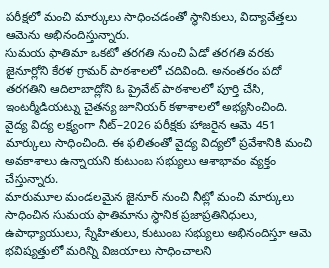పరీక్షలో మంచి మార్కులు సాధించడంతో స్థానికులు, విద్యావేత్తలు ఆమెను అభినందిస్తున్నారు.
సుమయ ఫాతిమా ఒకటో తరగతి నుంచి ఏడో తరగతి వరకు జైనూర్లోని కేరళ గ్రామర్ పాఠశాలలో చదివింది. అనంతరం పదో తరగతిని ఆదిలాబాద్లోని ఓ ప్రైవేట్ పాఠశాలలో పూర్తి చేసి, ఇంటర్మీడియట్ను చైతన్య జూనియర్ కళాశాలలో అభ్యసించింది.
వైద్య విద్య లక్ష్యంగా నీట్–2026 పరీక్షకు హాజరైన ఆమె 451 మార్కులు సాధించింది. ఈ ఫలితంతో వైద్య విద్యలో ప్రవేశానికి మంచి అవకాశాలు ఉన్నాయని కుటుంబ సభ్యులు ఆశాభావం వ్యక్తం చేస్తున్నారు.
మారుమూల మండలమైన జైనూర్ నుంచి నీట్లో మంచి మార్కులు సాధించిన సుమయ ఫాతిమాను స్థానిక ప్రజాప్రతినిధులు, ఉపాధ్యాయులు, స్నేహితులు, కుటుంబ సభ్యులు అభినందిస్తూ ఆమె భవిష్యత్తులో మరిన్ని విజయాలు సాధించాలని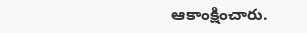ఆకాంక్షించారు.